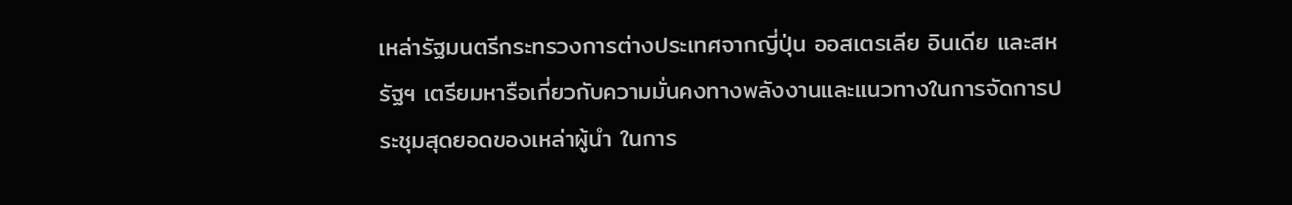เหล่ารัฐมนตรีกระทรวงการต่างประเทศจากญี่ปุ่น ออสเตรเลีย อินเดีย และสหรัฐฯ เตรียมหารือเกี่ยวกับความมั่นคงทางพลังงานและแนวทางในการจัดการประชุมสุดยอดของเหล่าผู้นำ ในการ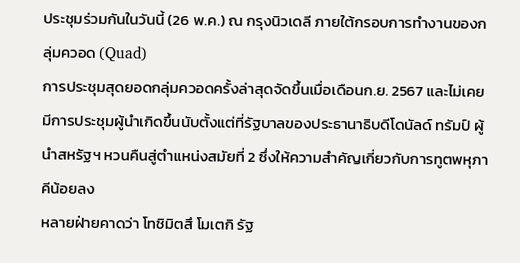ประชุมร่วมกันในวันนี้ (26 พ.ค.) ณ กรุงนิวเดลี ภายใต้กรอบการทำงานของกลุ่มควอด (Quad)
การประชุมสุดยอดกลุ่มควอดครั้งล่าสุดจัดขึ้นเมื่อเดือนก.ย. 2567 และไม่เคยมีการประชุมผู้นำเกิดขึ้นนับตั้งแต่ที่รัฐบาลของประธานาธิบดีโดนัลด์ ทรัมป์ ผู้นำสหรัฐฯ หวนคืนสู่ตำแหน่งสมัยที่ 2 ซึ่งให้ความสำคัญเกี่ยวกับการทูตพหุภาคีน้อยลง
หลายฝ่ายคาดว่า โทชิมิตสึ โมเตกิ รัฐ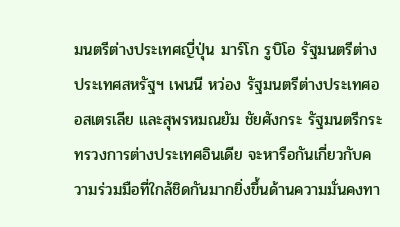มนตรีต่างประเทศญี่ปุ่น มาร์โก รูบิโอ รัฐมนตรีต่างประเทศสหรัฐฯ เพนนี หว่อง รัฐมนตรีต่างประเทศออสเตรเลีย และสุพรหมณยัม ชัยศังกระ รัฐมนตรีกระทรวงการต่างประเทศอินเดีย จะหารือกันเกี่ยวกับความร่วมมือที่ใกล้ชิดกันมากยิ่งขึ้นด้านความมั่นคงทา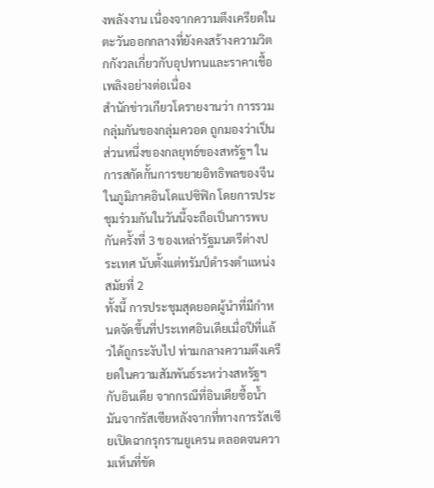งพลังงาน เนื่องจากความตึงเครียดในตะวันออกกลางที่ยังคงสร้างความวิตกกังวลเกี่ยวกับอุปทานและราคาเชื้อเพลิงอย่างต่อเนื่อง
สำนักข่าวเกียวโดรายงานว่า การรวมกลุ่มกันของกลุ่มควอด ถูกมองว่าเป็นส่วนหนึ่งของกลยุทธ์ของสหรัฐฯ ในการสกัดกั้นการขยายอิทธิพลของจีนในภูมิภาคอินโดแปซิฟิก โดยการประชุมร่วมกันในวันนี้จะถือเป็นการพบกันครั้งที่ 3 ของเหล่ารัฐมนตรีต่างประเทศ นับตั้งแต่ทรัมป์ดำรงตำแหน่งสมัยที่ 2
ทั้งนี้ การประชุมสุดยอดผู้นำที่มีกำหนดจัดขึ้นที่ประเทศอินเดียเมื่อปีที่แล้วได้ถูกระงับไป ท่ามกลางความตึงเครียดในความสัมพันธ์ระหว่างสหรัฐฯ กับอินเดีย จากกรณีที่อินเดียซื้อน้ำมันจากรัสเซียหลังจากที่ทางการรัสเซียเปิดฉากรุกรานยูเครน ตลอดจนความเห็นที่ขัด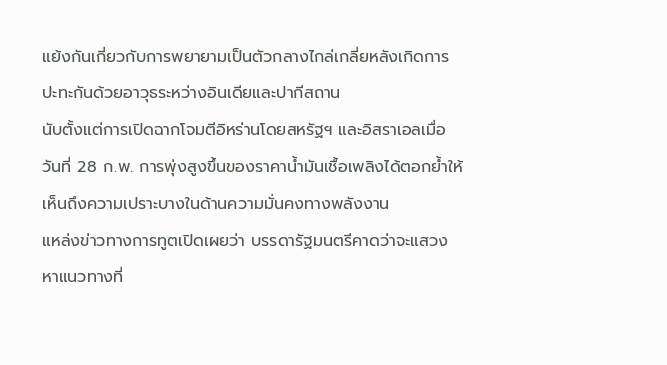แย้งกันเกี่ยวกับการพยายามเป็นตัวกลางไกล่เกลี่ยหลังเกิดการปะทะกันด้วยอาวุธระหว่างอินเดียและปากีสถาน
นับตั้งแต่การเปิดฉากโจมตีอิหร่านโดยสหรัฐฯ และอิสราเอลเมื่อวันที่ 28 ก.พ. การพุ่งสูงขึ้นของราคาน้ำมันเชื้อเพลิงได้ตอกย้ำให้เห็นถึงความเปราะบางในด้านความมั่นคงทางพลังงาน
แหล่งข่าวทางการทูตเปิดเผยว่า บรรดารัฐมนตรีคาดว่าจะแสวงหาแนวทางที่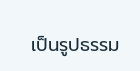เป็นรูปธรรม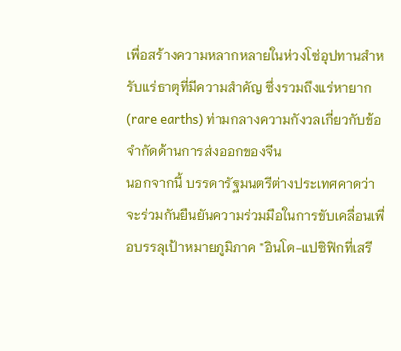เพื่อสร้างความหลากหลายในห่วงโซ่อุปทานสำหรับแร่ธาตุที่มีความสำคัญ ซึ่งรวมถึงแร่หายาก (rare earths) ท่ามกลางความกังวลเกี่ยวกับข้อจำกัดด้านการส่งออกของจีน
นอกจากนี้ บรรดารัฐมนตรีต่างประเทศคาดว่าจะร่วมกันยืนยันความร่วมมือในการขับเคลื่อนเพื่อบรรลุเป้าหมายภูมิภาค "อินโด-แปซิฟิกที่เสรี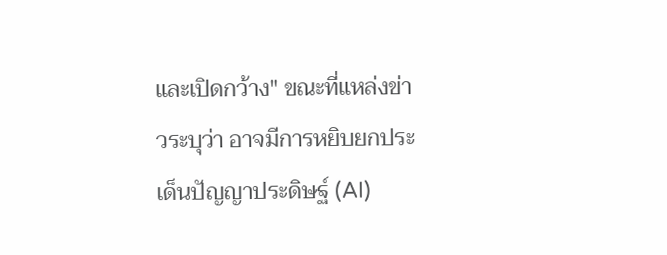และเปิดกว้าง" ขณะที่แหล่งข่าวระบุว่า อาจมีการหยิบยกประเด็นปัญญาประดิษฐ์ (AI)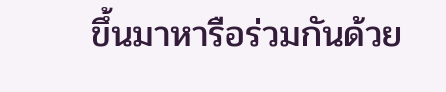ขึ้นมาหารือร่วมกันด้วย